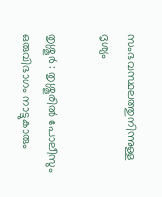സംഭവസ്ഥലത്തുനിന്നുള്ള ദൃശ്യം

തൃശ്ശൂര്‍ : തൃശ്ശൂരില്‍ പോലീസും ഒരുവിഭാഗം നാട്ടുകാരും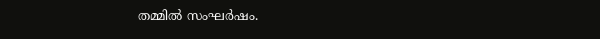തമ്മില്‍ സംഘര്‍ഷം.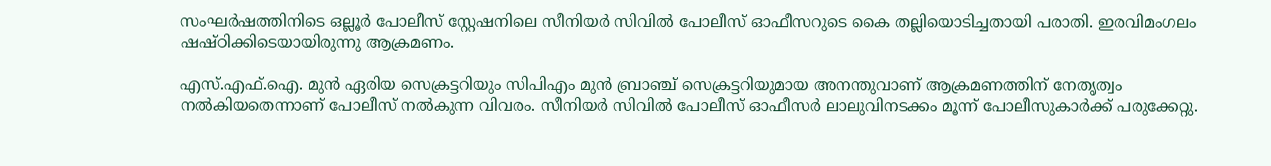സംഘര്‍ഷത്തിനിടെ ഒല്ലൂര്‍ പോലീസ് സ്റ്റേഷനിലെ സീനിയര്‍ സിവില്‍ പോലീസ് ഓഫീസറുടെ കൈ തല്ലിയൊടിച്ചതായി പരാതി. ഇരവിമംഗലം ഷഷ്ഠിക്കിടെയായിരുന്നു ആക്രമണം.

എസ്.എഫ്.ഐ. മുന്‍ ഏരിയ സെക്രട്ടറിയും സിപിഎം മുന്‍ ബ്രാഞ്ച് സെക്രട്ടറിയുമായ അനന്തുവാണ് ആക്രമണത്തിന് നേതൃത്വം നല്‍കിയതെന്നാണ് പോലീസ് നല്‍കുന്ന വിവരം. സീനിയര്‍ സിവില്‍ പോലീസ് ഓഫീസര്‍ ലാലുവിനടക്കം മൂന്ന് പോലീസുകാര്‍ക്ക് പരുക്കേറ്റു.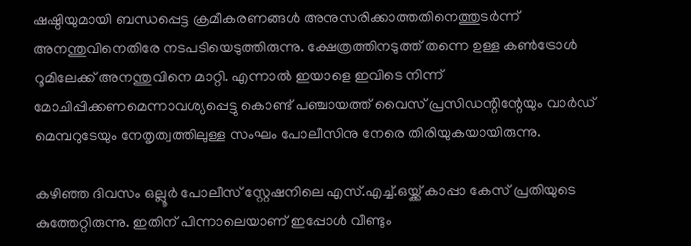ഷഷ്ഠിയുമായി ബന്ധപ്പെട്ട ക്രമീകരണങ്ങള്‍ അനുസരിക്കാത്തതിനെത്തുടര്‍ന്ന് അനന്തുവിനെതിരേ നടപടിയെടുത്തിരുന്നു. ക്ഷേത്രത്തിനടുത്ത് തന്നെ ഉള്ള കണ്‍ട്രോള്‍ റൂമിലേക്ക് അനന്തുവിനെ മാറ്റി. എന്നാല്‍ ഇയാളെ ഇവിടെ നിന്ന് മോചിപ്പിക്കണമെന്നാവശ്യപ്പെട്ടു കൊണ്ട് പഞ്ചായത്ത് വൈസ് പ്രസിഡന്റിന്റേയും വാര്‍ഡ് മെമ്പറുടേയും നേതൃത്വത്തിലുള്ള സംഘം പോലീസിനു നേരെ തിരിയുകയായിരുന്നു.

കഴിഞ്ഞ ദിവസം ഒല്ലൂര്‍ പോലീസ് സ്റ്റേഷനിലെ എസ്.എച്ച്.ഒയ്ക്ക് കാപ്പാ കേസ് പ്രതിയുടെ കുത്തേറ്റിരുന്നു. ഇതിന് പിന്നാലെയാണ് ഇപ്പോള്‍ വീണ്ടും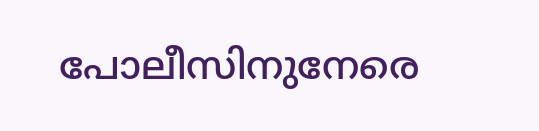പോലീസിനുനേരെ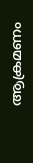ആക്രമണം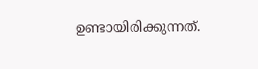ഉണ്ടായിരിക്കുന്നത്.